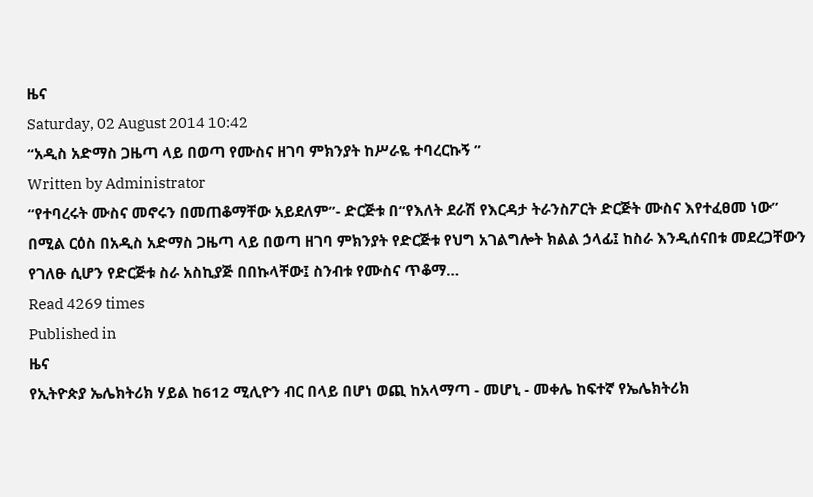ዜና
Saturday, 02 August 2014 10:42
“አዲስ አድማስ ጋዜጣ ላይ በወጣ የሙስና ዘገባ ምክንያት ከሥራዬ ተባረርኩኝ ”
Written by Administrator
“የተባረሩት ሙስና መኖሩን በመጠቆማቸው አይደለም”- ድርጅቱ በ“የእለት ደራሽ የእርዳታ ትራንስፖርት ድርጅት ሙስና እየተፈፀመ ነው” በሚል ርዕስ በአዲስ አድማስ ጋዜጣ ላይ በወጣ ዘገባ ምክንያት የድርጅቱ የህግ አገልግሎት ክልል ኃላፊ፤ ከስራ እንዲሰናበቱ መደረጋቸውን የገለፁ ሲሆን የድርጅቱ ስራ አስኪያጅ በበኩላቸው፤ ስንብቱ የሙስና ጥቆማ…
Read 4269 times
Published in
ዜና
የኢትዮጵያ ኤሌክትሪክ ሃይል ከ612 ሚሊዮን ብር በላይ በሆነ ወጪ ከአላማጣ - መሆኒ - መቀሌ ከፍተኛ የኤሌክትሪክ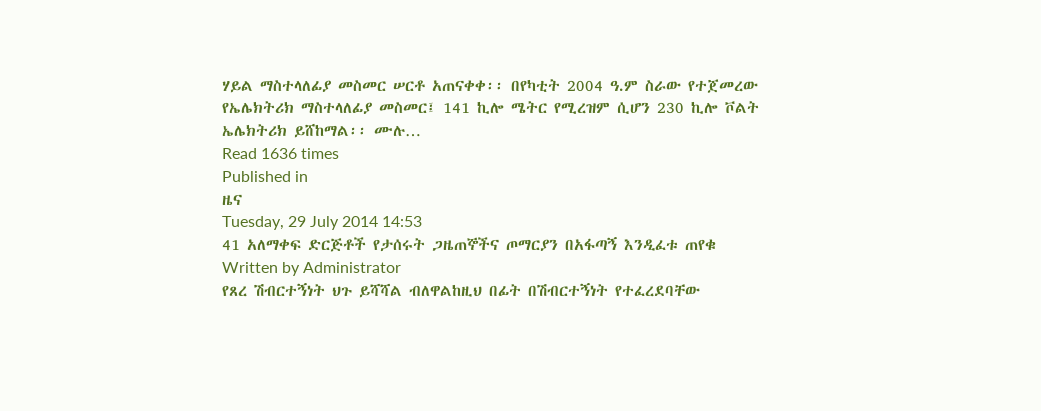ሃይል ማስተላለፊያ መስመር ሠርቶ አጠናቀቀ፡፡ በየካቲት 2004 ዓ.ም ስራው የተጀመረው የኤሌክትሪክ ማስተላለፊያ መስመር፤ 141 ኪሎ ሜትር የሚረዝም ሲሆን 230 ኪሎ ቮልት ኤሌክትሪክ ይሸከማል፡፡ ሙሉ…
Read 1636 times
Published in
ዜና
Tuesday, 29 July 2014 14:53
41 አለማቀፍ ድርጅቶች የታሰሩት ጋዜጠኞችና ጦማርያን በአፋጣኝ እንዲፈቱ ጠየቁ
Written by Administrator
የጸረ ሽብርተኝነት ህጉ ይሻሻል ብለዋልከዚህ በፊት በሽብርተኝነት የተፈረደባቸው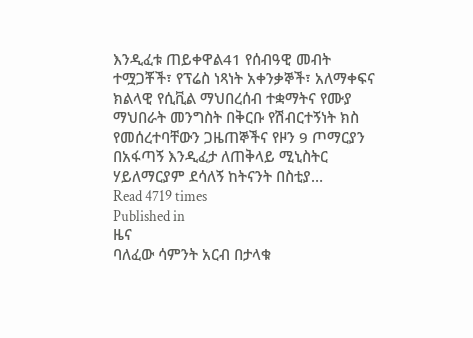እንዲፈቱ ጠይቀዋል41 የሰብዓዊ መብት ተሟጋቾች፣ የፕሬስ ነጻነት አቀንቃኞች፣ አለማቀፍና ክልላዊ የሲቪል ማህበረሰብ ተቋማትና የሙያ ማህበራት መንግስት በቅርቡ የሽብርተኝነት ክስ የመሰረተባቸውን ጋዜጠኞችና የዞን 9 ጦማርያን በአፋጣኝ እንዲፈታ ለጠቅላይ ሚኒስትር ሃይለማርያም ደሳለኝ ከትናንት በስቲያ…
Read 4719 times
Published in
ዜና
ባለፈው ሳምንት አርብ በታላቁ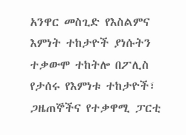አንዋር መስጊድ የእስልምና እምነት ተከታዮች ያነሱትን ተቃውሞ ተከትሎ በፖሊስ የታሰሩ የእምነቱ ተከታዮች፣ ጋዜጠኞችና የተቃዋሚ ፓርቲ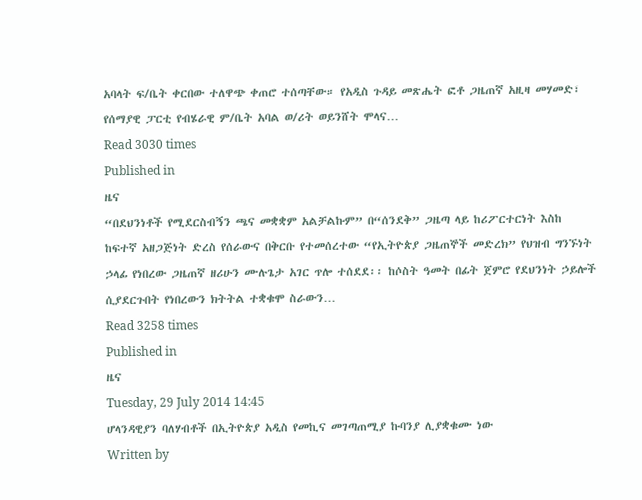አባላት ፍ/ቤት ቀርበው ተለዋጭ ቀጠሮ ተሰጣቸው። የአዲስ ጉዳይ መጽሔት ፎቶ ጋዜጠኛ አዚዛ መሃመድ፣ የሰማያዊ ፓርቲ የብሄራዊ ም/ቤት አባል ወ/ሪት ወይንሸት ሞላና…
Read 3030 times
Published in
ዜና
“በደህንነቶች የሚደርስብኝን ጫና መቋቋም አልቻልኩም” በ“ሰንደቅ” ጋዜጣ ላይ ከሪፖርተርነት እስከ ከፍተኛ አዘጋጅነት ድረስ የሰራውና በቅርቡ የተመሰረተው “የኢትዮጵያ ጋዜጠኞች መድረክ” የህዝብ ግንኙነት ኃላፊ የነበረው ጋዜጠኛ ዘሪሁን ሙሉጌታ አገር ጥሎ ተሰደደ፡፡ ከሶስት ዓመት በፊት ጀምሮ የደህንነት ኃይሎች ሲያደርጉበት የነበረውን ክትትል ተቋቁሞ ስራውን…
Read 3258 times
Published in
ዜና
Tuesday, 29 July 2014 14:45
ሆላንዳዊያን ባለሃብቶች በኢትዮጵያ አዲስ የመኪና መገጣጠሚያ ኩባንያ ሊያቋቁሙ ነው
Written by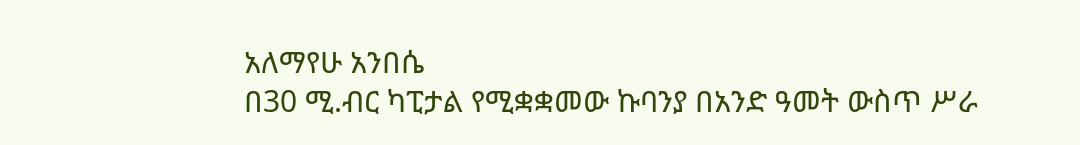አለማየሁ አንበሴ
በ30 ሚ.ብር ካፒታል የሚቋቋመው ኩባንያ በአንድ ዓመት ውስጥ ሥራ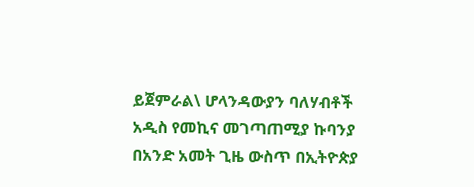ይጀምራል\ ሆላንዳውያን ባለሃብቶች አዲስ የመኪና መገጣጠሚያ ኩባንያ በአንድ አመት ጊዜ ውስጥ በኢትዮጵያ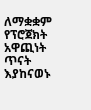ለማቋቋም የፕሮጀክት አዋጪነት ጥናት እያከናወኑ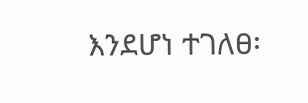እንደሆነ ተገለፀ፡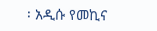፡ አዲሱ የመኪና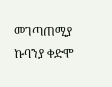መገጣጠሚያ ኩባንያ ቀድሞ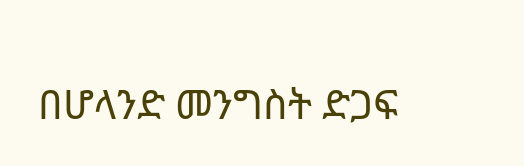በሆላንድ መንግስት ድጋፍ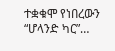ተቋቁሞ የነበረውን “ሆላንድ ካር”…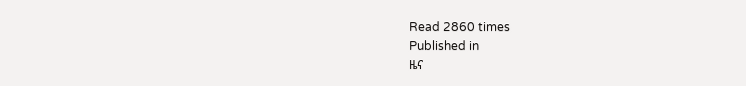Read 2860 times
Published in
ዜና